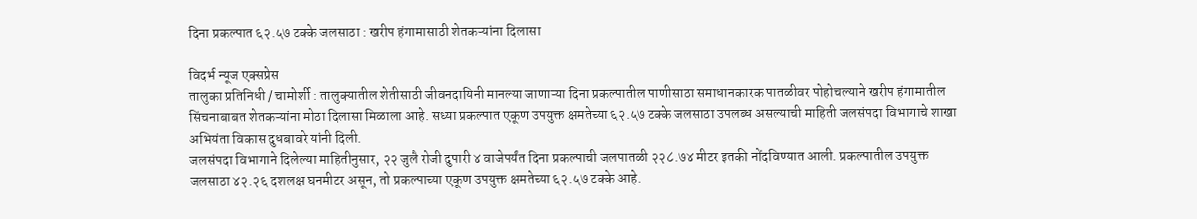दिना प्रकल्पात ६२.५७ टक्के जलसाठा : खरीप हंगामासाठी शेतकऱ्यांना दिलासा

विदर्भ न्यूज एक्सप्रेस
तालुका प्रतिनिधी / चामोर्शी : तालुक्यातील शेतीसाठी जीवनदायिनी मानल्या जाणाऱ्या दिना प्रकल्पातील पाणीसाठा समाधानकारक पातळीवर पोहोचल्याने खरीप हंगामातील सिंचनाबाबत शेतकऱ्यांना मोठा दिलासा मिळाला आहे. सध्या प्रकल्पात एकूण उपयुक्त क्षमतेच्या ६२.५७ टक्के जलसाठा उपलब्ध असल्याची माहिती जलसंपदा विभागाचे शाखा अभियंता विकास दुधबावरे यांनी दिली.
जलसंपदा विभागाने दिलेल्या माहितीनुसार, २२ जुलै रोजी दुपारी ४ वाजेपर्यंत दिना प्रकल्पाची जलपातळी २२८.७४ मीटर इतकी नोंदविण्यात आली. प्रकल्पातील उपयुक्त जलसाठा ४२.२६ दशलक्ष घनमीटर असून, तो प्रकल्पाच्या एकूण उपयुक्त क्षमतेच्या ६२.५७ टक्के आहे.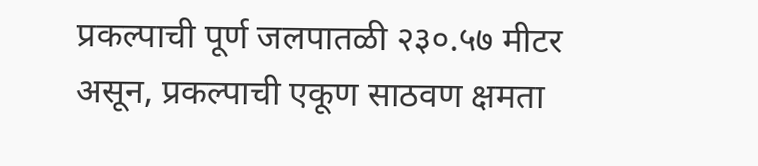प्रकल्पाची पूर्ण जलपातळी २३०.५७ मीटर असून, प्रकल्पाची एकूण साठवण क्षमता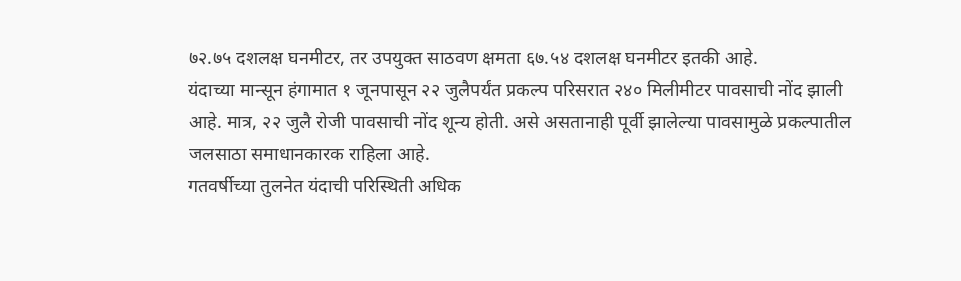७२.७५ दशलक्ष घनमीटर, तर उपयुक्त साठवण क्षमता ६७.५४ दशलक्ष घनमीटर इतकी आहे.
यंदाच्या मान्सून हंगामात १ जूनपासून २२ जुलैपर्यंत प्रकल्प परिसरात २४० मिलीमीटर पावसाची नोंद झाली आहे. मात्र, २२ जुलै रोजी पावसाची नोंद शून्य होती. असे असतानाही पूर्वी झालेल्या पावसामुळे प्रकल्पातील जलसाठा समाधानकारक राहिला आहे.
गतवर्षीच्या तुलनेत यंदाची परिस्थिती अधिक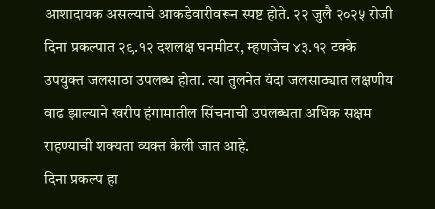आशादायक असल्याचे आकडेवारीवरून स्पष्ट होते. २२ जुलै २०२५ रोजी दिना प्रकल्पात २९.१२ दशलक्ष घनमीटर, म्हणजेच ४३.१२ टक्के उपयुक्त जलसाठा उपलब्ध होता. त्या तुलनेत यंदा जलसाठ्यात लक्षणीय वाढ झाल्याने खरीप हंगामातील सिंचनाची उपलब्धता अधिक सक्षम राहण्याची शक्यता व्यक्त केली जात आहे.
दिना प्रकल्प हा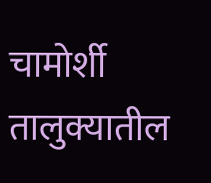चामोर्शी तालुक्यातील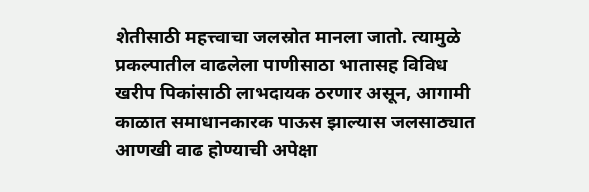शेतीसाठी महत्त्वाचा जलस्रोत मानला जातो. त्यामुळे प्रकल्पातील वाढलेला पाणीसाठा भातासह विविध खरीप पिकांसाठी लाभदायक ठरणार असून, आगामी काळात समाधानकारक पाऊस झाल्यास जलसाठ्यात आणखी वाढ होण्याची अपेक्षा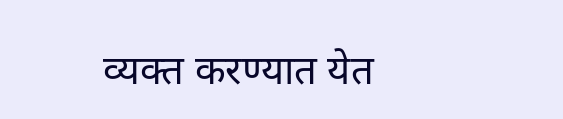व्यक्त करण्यात येत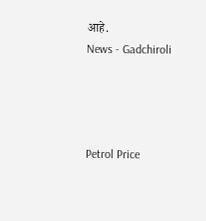आहे.
News - Gadchiroli




Petrol Price